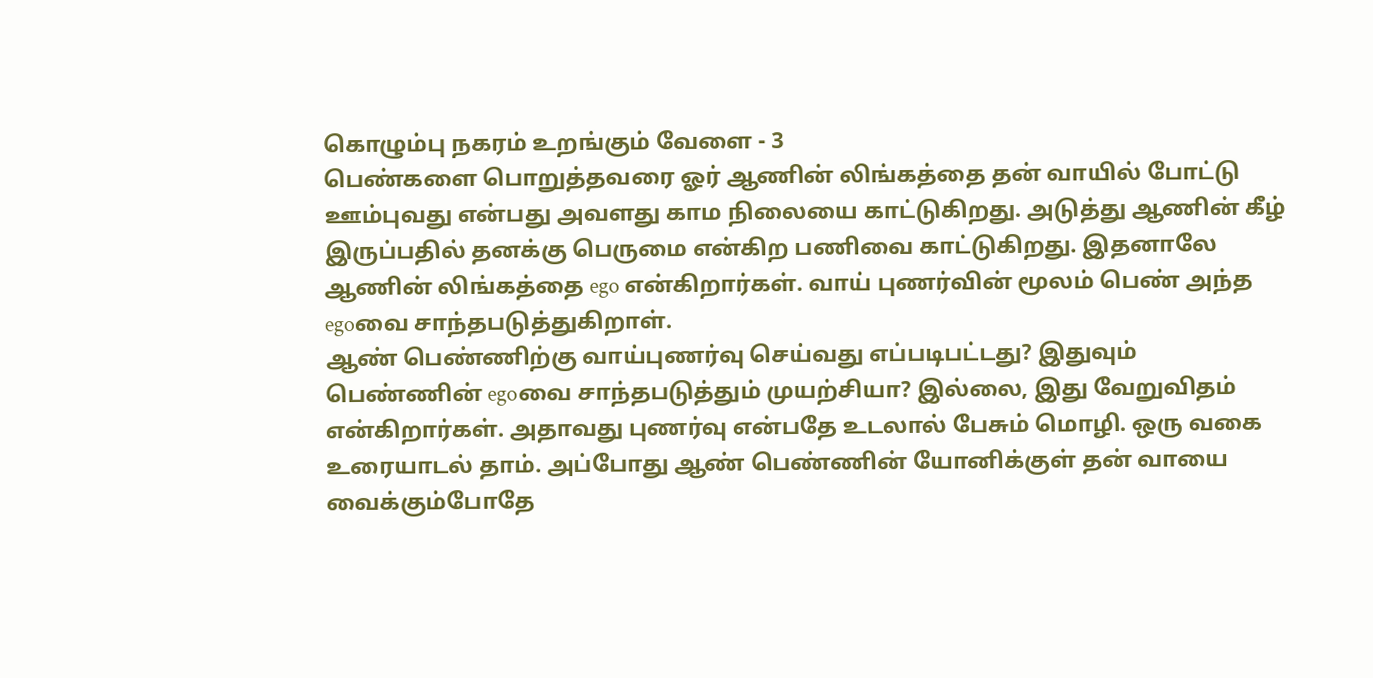கொழும்பு நகரம் உறங்கும் வேளை - 3
பெண்களை பொறுத்தவரை ஓர் ஆணின் லிங்கத்தை தன் வாயில் போட்டு ஊம்புவது என்பது அவளது காம நிலையை காட்டுகிறது. அடுத்து ஆணின் கீழ் இருப்பதில் தனக்கு பெருமை என்கிற பணிவை காட்டுகிறது. இதனாலே ஆணின் லிங்கத்தை ego என்கிறார்கள். வாய் புணர்வின் மூலம் பெண் அந்த egoவை சாந்தபடுத்துகிறாள்.
ஆண் பெண்ணிற்கு வாய்புணர்வு செய்வது எப்படிபட்டது? இதுவும் பெண்ணின் egoவை சாந்தபடுத்தும் முயற்சியா? இல்லை, இது வேறுவிதம் என்கிறார்கள். அதாவது புணர்வு என்பதே உடலால் பேசும் மொழி. ஒரு வகை உரையாடல் தாம். அப்போது ஆண் பெண்ணின் யோனிக்குள் தன் வாயை வைக்கும்போதே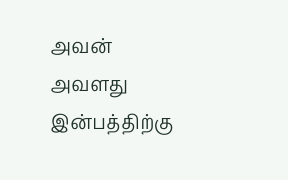அவன் அவளது இன்பத்திற்கு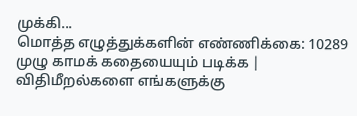முக்கி...
மொத்த எழுத்துக்களின் எண்ணிக்கை: 10289
முழு காமக் கதையையும் படிக்க |
விதிமீறல்களை எங்களுக்கு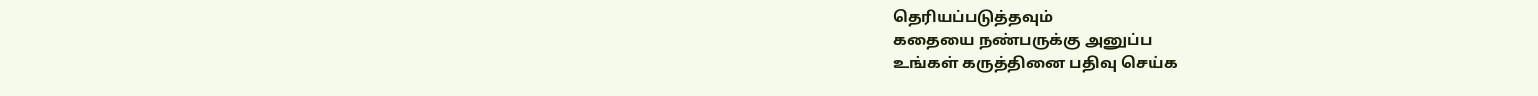தெரியப்படுத்தவும்
கதையை நண்பருக்கு அனுப்ப
உங்கள் கருத்தினை பதிவு செய்க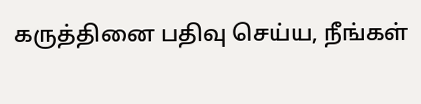கருத்தினை பதிவு செய்ய, நீங்கள்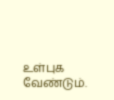உள்புக வேண்டும்.